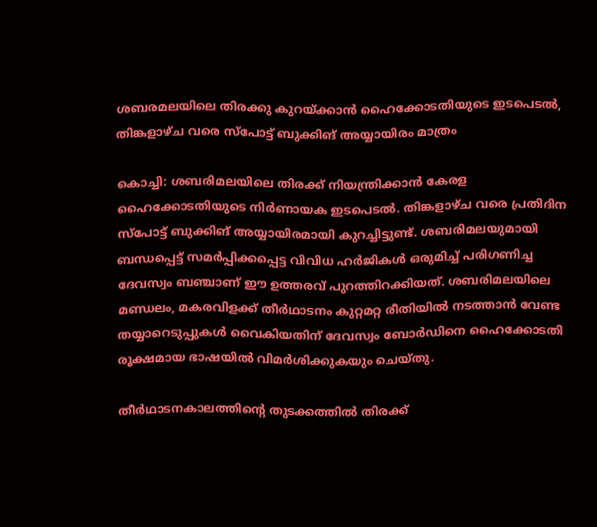ശബരമലയിലെ തിരക്കു കുറയ്ക്കാന്‍ ഹൈക്കോടതിയുടെ ഇടപെടല്‍, തിങ്കളാഴ്ച വരെ സ്‌പോട്ട് ബുക്കിങ് അയ്യായിരം മാത്രം

കൊച്ചി: ശബരിമലയിലെ തിരക്ക് നിയന്ത്രിക്കാന്‍ കേരള ഹൈക്കോടതിയുടെ നിര്‍ണായക ഇടപെടല്‍. തിങ്കളാഴ്ച വരെ പ്രതിദിന സ്‌പോട്ട് ബുക്കിങ് അയ്യായിരമായി കുറച്ചിട്ടുണ്ട്. ശബരിമലയുമായി ബന്ധപ്പെട്ട് സമര്‍പ്പിക്കപ്പെട്ട വിവിധ ഹര്‍ജികള്‍ ഒരുമിച്ച് പരിഗണിച്ച ദേവസ്വം ബഞ്ചാണ് ഈ ഉത്തരവ് പുറത്തിറക്കിയത്. ശബരിമലയിലെ മണ്ഡലം, മകരവിളക്ക് തീര്‍ഥാടനം കുറ്റമറ്റ രീതിയില്‍ നടത്താന്‍ വേണ്ട തയ്യാറെടുപ്പുകള്‍ വൈകിയതിന് ദേവസ്വം ബോര്‍ഡിനെ ഹൈക്കോടതി രൂക്ഷമായ ഭാഷയില്‍ വിമര്‍ശിക്കുകയും ചെയ്തു.

തീര്‍ഥാടനകാലത്തിന്റെ തുടക്കത്തില്‍ തിരക്ക്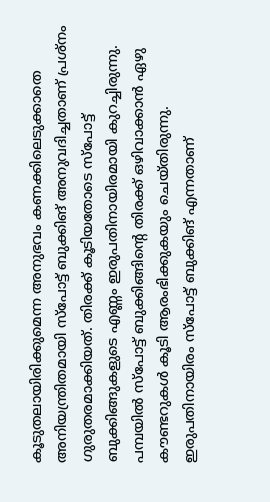കൂടുതലായിരിക്കുമെന്ന അനുഭവം കണക്കിലെടുക്കാതെ അനിയന്ത്രിതമായി സ്‌പോട്ട് ബുക്കിങ് അനുവദിച്ചതാണ് പ്രശ്‌നം ഗുരുതരമാക്കിയത്. തിരക്ക് കൂടിയതോടെ സ്‌പോട്ട് ബുക്കിങ്ങുകളുടെ എണ്ണം ഇരുപതിനായിരമായി കുറച്ചിരുന്നു. പമ്പയില്‍ സ്‌പോട്ട് ബുക്കിങ്ങിന്റെ തിരക്ക് ഒഴിവാക്കാന്‍ ഏഴു കൗണ്ടറുകള്‍ കൂടി ആരംഭിക്കുകയും ചെയ്തിരുന്നു. ഇരുപതിനായിരം സ്‌പോട്ട് ബുക്കിങ് എന്നതാണ്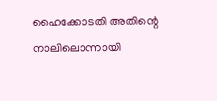ഹൈക്കോടതി അതിന്റെ നാലിലൊന്നായി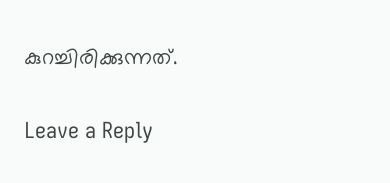കുറച്ചിരിക്കുന്നത്.

Leave a Reply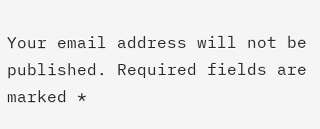Your email address will not be published. Required fields are marked *